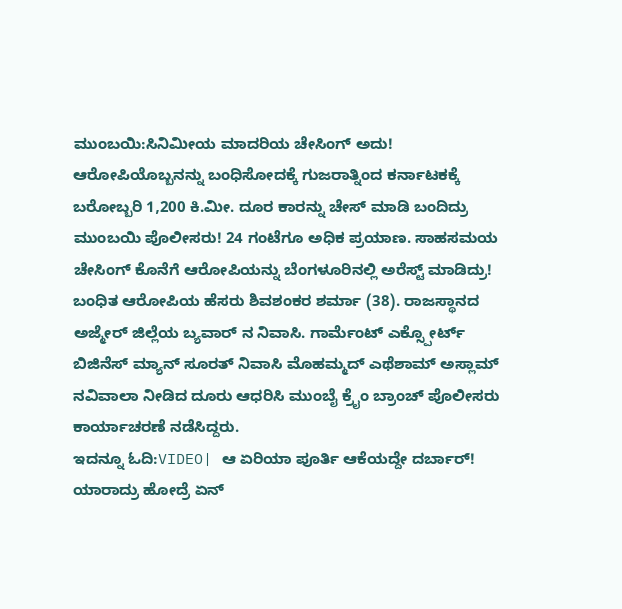ಮುಂಬಯಿ:ಸಿನಿಮೀಯ ಮಾದರಿಯ ಚೇಸಿಂಗ್ ಅದು! ಆರೋಪಿಯೊಬ್ಬನನ್ನು ಬಂಧಿಸೋದಕ್ಕೆ ಗುಜರಾತ್ನಿಂದ ಕರ್ನಾಟಕಕ್ಕೆ ಬರೋಬ್ಬರಿ 1,200 ಕಿ.ಮೀ. ದೂರ ಕಾರನ್ನು ಚೇಸ್ ಮಾಡಿ ಬಂದಿದ್ರು ಮುಂಬಯಿ ಪೊಲೀಸರು! 24 ಗಂಟೆಗೂ ಅಧಿಕ ಪ್ರಯಾಣ. ಸಾಹಸಮಯ ಚೇಸಿಂಗ್ ಕೊನೆಗೆ ಆರೋಪಿಯನ್ನು ಬೆಂಗಳೂರಿನಲ್ಲಿ ಅರೆಸ್ಟ್ ಮಾಡಿದ್ರು!
ಬಂಧಿತ ಆರೋಪಿಯ ಹೆಸರು ಶಿವಶಂಕರ ಶರ್ಮಾ (38). ರಾಜಸ್ಥಾನದ ಅಜ್ಮೇರ್ ಜಿಲ್ಲೆಯ ಬ್ಯವಾರ್ ನ ನಿವಾಸಿ. ಗಾರ್ಮೆಂಟ್ ಎಕ್ಸ್ಪೋರ್ಟ್ ಬಿಜಿನೆಸ್ ಮ್ಯಾನ್ ಸೂರತ್ ನಿವಾಸಿ ಮೊಹಮ್ಮದ್ ಎಥೆಶಾಮ್ ಅಸ್ಲಾಮ್ ನವಿವಾಲಾ ನೀಡಿದ ದೂರು ಆಧರಿಸಿ ಮುಂಬೈ ಕ್ರೈಂ ಬ್ರಾಂಚ್ ಪೊಲೀಸರು ಕಾರ್ಯಾಚರಣೆ ನಡೆಸಿದ್ದರು.
ಇದನ್ನೂ ಓದಿ:VIDEO| ಆ ಏರಿಯಾ ಪೂರ್ತಿ ಆಕೆಯದ್ದೇ ದರ್ಬಾರ್! ಯಾರಾದ್ರು ಹೋದ್ರೆ ಏನ್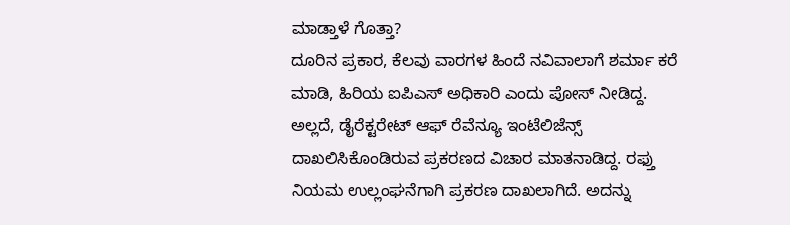ಮಾಡ್ತಾಳೆ ಗೊತ್ತಾ?
ದೂರಿನ ಪ್ರಕಾರ, ಕೆಲವು ವಾರಗಳ ಹಿಂದೆ ನವಿವಾಲಾಗೆ ಶರ್ಮಾ ಕರೆ ಮಾಡಿ, ಹಿರಿಯ ಐಪಿಎಸ್ ಅಧಿಕಾರಿ ಎಂದು ಪೋಸ್ ನೀಡಿದ್ದ. ಅಲ್ಲದೆ, ಡೈರೆಕ್ಟರೇಟ್ ಆಫ್ ರೆವೆನ್ಯೂ ಇಂಟೆಲಿಜೆನ್ಸ್ ದಾಖಲಿಸಿಕೊಂಡಿರುವ ಪ್ರಕರಣದ ವಿಚಾರ ಮಾತನಾಡಿದ್ದ. ರಫ್ತು ನಿಯಮ ಉಲ್ಲಂಘನೆಗಾಗಿ ಪ್ರಕರಣ ದಾಖಲಾಗಿದೆ. ಅದನ್ನು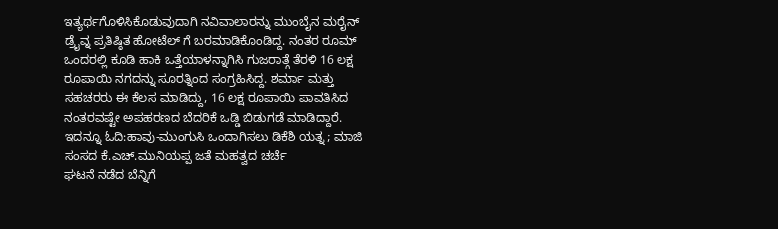ಇತ್ಯರ್ಥಗೊಳಿಸಿಕೊಡುವುದಾಗಿ ನವಿವಾಲಾರನ್ನು ಮುಂಬೈನ ಮರೈನ್ ಡ್ರೈವ್ನ ಪ್ರತಿಷ್ಠಿತ ಹೋಟೆಲ್ ಗೆ ಬರಮಾಡಿಕೊಂಡಿದ್ದ. ನಂತರ ರೂಮ್ ಒಂದರಲ್ಲಿ ಕೂಡಿ ಹಾಕಿ ಒತ್ತೆಯಾಳನ್ನಾಗಿಸಿ ಗುಜರಾತ್ಗೆ ತೆರಳಿ 16 ಲಕ್ಷ ರೂಪಾಯಿ ನಗದನ್ನು ಸೂರತ್ನಿಂದ ಸಂಗ್ರಹಿಸಿದ್ದ. ಶರ್ಮಾ ಮತ್ತು ಸಹಚರರು ಈ ಕೆಲಸ ಮಾಡಿದ್ದು, 16 ಲಕ್ಷ ರೂಪಾಯಿ ಪಾವತಿಸಿದ ನಂತರವಷ್ಟೇ ಅಪಹರಣದ ಬೆದರಿಕೆ ಒಡ್ಡಿ ಬಿಡುಗಡೆ ಮಾಡಿದ್ದಾರೆ.
ಇದನ್ನೂ ಓದಿ:ಹಾವು-ಮುಂಗುಸಿ ಒಂದಾಗಿಸಲು ಡಿಕೆಶಿ ಯತ್ನ ; ಮಾಜಿ ಸಂಸದ ಕೆ.ಎಚ್.ಮುನಿಯಪ್ಪ ಜತೆ ಮಹತ್ವದ ಚರ್ಚೆ
ಘಟನೆ ನಡೆದ ಬೆನ್ನಿಗೆ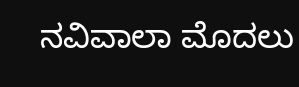ನವಿವಾಲಾ ಮೊದಲು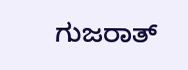ಗುಜರಾತ್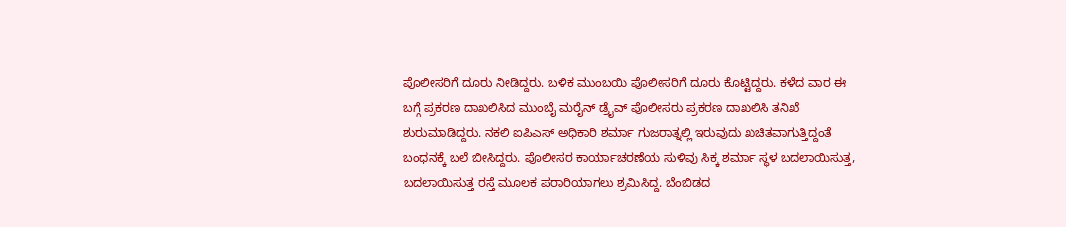ಪೊಲೀಸರಿಗೆ ದೂರು ನೀಡಿದ್ದರು. ಬಳಿಕ ಮುಂಬಯಿ ಪೊಲೀಸರಿಗೆ ದೂರು ಕೊಟ್ಟಿದ್ದರು. ಕಳೆದ ವಾರ ಈ ಬಗ್ಗೆ ಪ್ರಕರಣ ದಾಖಲಿಸಿದ ಮುಂಬೈ ಮರೈನ್ ಡ್ರೈವ್ ಪೊಲೀಸರು ಪ್ರಕರಣ ದಾಖಲಿಸಿ ತನಿಖೆ ಶುರುಮಾಡಿದ್ದರು. ನಕಲಿ ಐಪಿಎಸ್ ಅಧಿಕಾರಿ ಶರ್ಮಾ ಗುಜರಾತ್ನಲ್ಲಿ ಇರುವುದು ಖಚಿತವಾಗುತ್ತಿದ್ದಂತೆ ಬಂಧನಕ್ಕೆ ಬಲೆ ಬೀಸಿದ್ದರು. ಪೊಲೀಸರ ಕಾರ್ಯಾಚರಣೆಯ ಸುಳಿವು ಸಿಕ್ಕ ಶರ್ಮಾ ಸ್ಥಳ ಬದಲಾಯಿಸುತ್ತ, ಬದಲಾಯಿಸುತ್ತ ರಸ್ತೆ ಮೂಲಕ ಪರಾರಿಯಾಗಲು ಶ್ರಮಿಸಿದ್ದ. ಬೆಂಬಿಡದ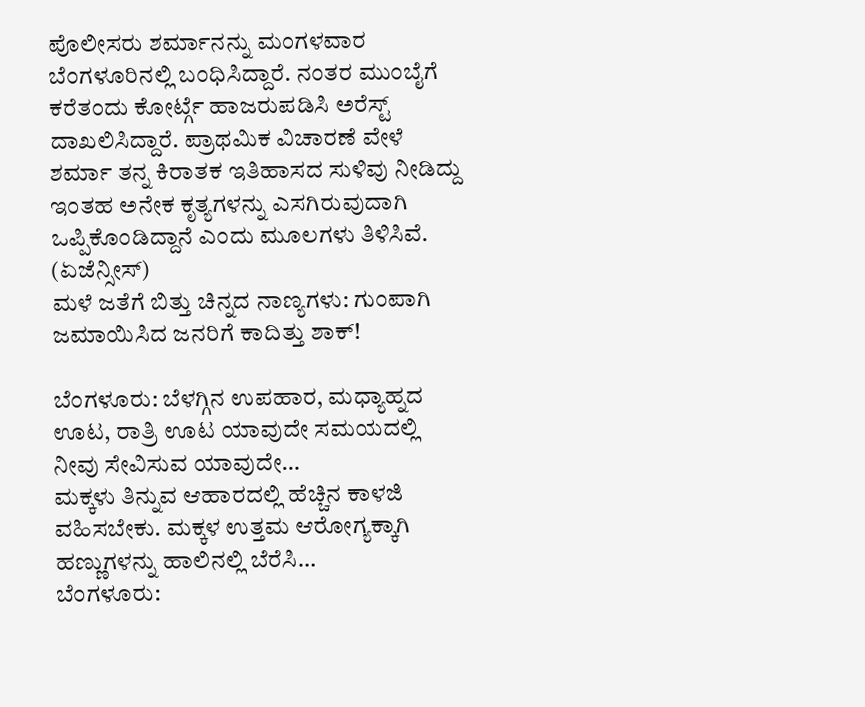ಪೊಲೀಸರು ಶರ್ಮಾನನ್ನು ಮಂಗಳವಾರ ಬೆಂಗಳೂರಿನಲ್ಲಿ ಬಂಧಿಸಿದ್ದಾರೆ. ನಂತರ ಮುಂಬೈಗೆ ಕರೆತಂದು ಕೋರ್ಟ್ಗೆ ಹಾಜರುಪಡಿಸಿ ಅರೆಸ್ಟ್ ದಾಖಲಿಸಿದ್ದಾರೆ. ಪ್ರಾಥಮಿಕ ವಿಚಾರಣೆ ವೇಳೆ ಶರ್ಮಾ ತನ್ನ ಕಿರಾತಕ ಇತಿಹಾಸದ ಸುಳಿವು ನೀಡಿದ್ದು ಇಂತಹ ಅನೇಕ ಕೃತ್ಯಗಳನ್ನು ಎಸಗಿರುವುದಾಗಿ ಒಪ್ಪಿಕೊಂಡಿದ್ದಾನೆ ಎಂದು ಮೂಲಗಳು ತಿಳಿಸಿವೆ. (ಏಜೆನ್ಸೀಸ್)
ಮಳೆ ಜತೆಗೆ ಬಿತ್ತು ಚಿನ್ನದ ನಾಣ್ಯಗಳು: ಗುಂಪಾಗಿ‌ ಜಮಾಯಿಸಿದ ಜನರಿಗೆ ಕಾದಿತ್ತು ಶಾಕ್!

ಬೆಂಗಳೂರು: ಬೆಳಗ್ಗಿನ ಉಪಹಾರ, ಮಧ್ಯಾಹ್ನದ ಊಟ, ರಾತ್ರಿ ಊಟ ಯಾವುದೇ ಸಮಯದಲ್ಲಿ ನೀವು ಸೇವಿಸುವ ಯಾವುದೇ…
ಮಕ್ಕಳು ತಿನ್ನುವ ಆಹಾರದಲ್ಲಿ ಹೆಚ್ಚಿನ ಕಾಳಜಿ ವಹಿಸಬೇಕು. ಮಕ್ಕಳ ಉತ್ತಮ ಆರೋಗ್ಯಕ್ಕಾಗಿ ಹಣ್ಣುಗಳನ್ನು ಹಾಲಿನಲ್ಲಿ ಬೆರೆಸಿ…
ಬೆಂಗಳೂರು: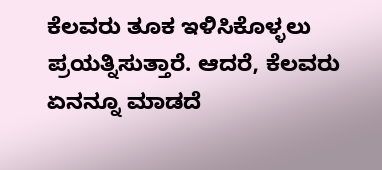ಕೆಲವರು ತೂಕ ಇಳಿಸಿಕೊಳ್ಳಲು ಪ್ರಯತ್ನಿಸುತ್ತಾರೆ. ಆದರೆ, ಕೆಲವರು ಏನನ್ನೂ ಮಾಡದೆ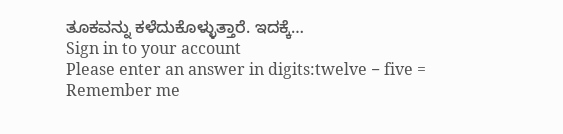ತೂಕವನ್ನು ಕಳೆದುಕೊಳ್ಳುತ್ತಾರೆ. ಇದಕ್ಕೆ…
Sign in to your account
Please enter an answer in digits:twelve − five =
Remember me